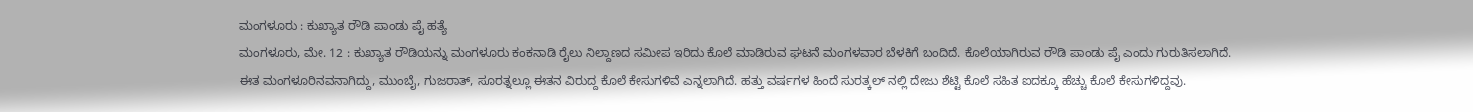ಮಂಗಳೂರು : ಕುಖ್ಯಾತ ರೌಡಿ ಪಾಂಡು ಪೈ ಹತ್ಯೆ
ಮಂಗಳೂರು, ಮೇ. 12 : ಕುಖ್ಯಾತ ರೌಡಿಯನ್ನು ಮಂಗಳೂರು ಕಂಕನಾಡಿ ರೈಲು ನಿಲ್ದಾಣದ ಸಮೀಪ ಇರಿದು ಕೊಲೆ ಮಾಡಿರುವ ಘಟನೆ ಮಂಗಳವಾರ ಬೆಳಕಿಗೆ ಬಂದಿದೆ. ಕೊಲೆಯಾಗಿರುವ ರೌಡಿ ಪಾಂಡು ಪೈ ಎಂದು ಗುರುತಿಸಲಾಗಿದೆ.
ಈತ ಮಂಗಳೂರಿನವನಾಗಿದ್ದು, ಮುಂಬೈ, ಗುಜರಾತ್, ಸೂರತ್ನಲ್ಲೂ ಈತನ ವಿರುದ್ದ ಕೊಲೆ ಕೇಸುಗಳಿವೆ ಎನ್ನಲಾಗಿದೆ. ಹತ್ತು ವರ್ಷಗಳ ಹಿಂದೆ ಸುರತ್ಕಲ್ ನಲ್ಲಿ ದೇಜು ಶೆಟ್ಟಿ ಕೊಲೆ ಸಹಿತ ಐದಕ್ಕೂ ಹೆಚ್ಚು ಕೊಲೆ ಕೇಸುಗಳಿದ್ದವು.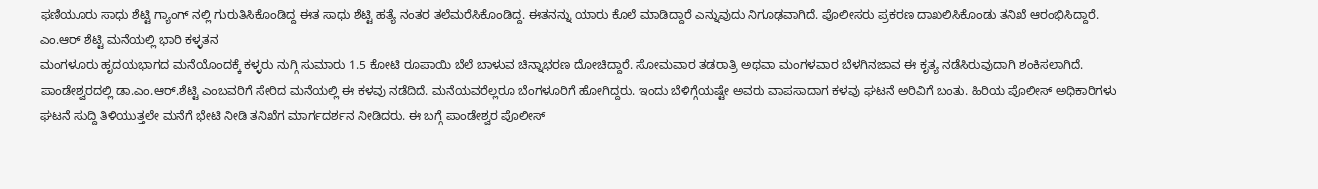ಫಣಿಯೂರು ಸಾಧು ಶೆಟ್ಟಿ ಗ್ಯಾಂಗ್ ನಲ್ಲಿ ಗುರುತಿಸಿಕೊಂಡಿದ್ದ ಈತ ಸಾಧು ಶೆಟ್ಟಿ ಹತ್ಯೆ ನಂತರ ತಲೆಮರೆಸಿಕೊಂಡಿದ್ದ. ಈತನನ್ನು ಯಾರು ಕೊಲೆ ಮಾಡಿದ್ದಾರೆ ಎನ್ನುವುದು ನಿಗೂಢವಾಗಿದೆ. ಪೊಲೀಸರು ಪ್ರಕರಣ ದಾಖಲಿಸಿಕೊಂಡು ತನಿಖೆ ಆರಂಭಿಸಿದ್ದಾರೆ.
ಎಂ.ಆರ್ ಶೆಟ್ಟಿ ಮನೆಯಲ್ಲಿ ಭಾರಿ ಕಳ್ಳತನ
ಮಂಗಳೂರು ಹೃದಯಭಾಗದ ಮನೆಯೊಂದಕ್ಕೆ ಕಳ್ಳರು ನುಗ್ಗಿ ಸುಮಾರು 1.5 ಕೋಟಿ ರೂಪಾಯಿ ಬೆಲೆ ಬಾಳುವ ಚಿನ್ನಾಭರಣ ದೋಚಿದ್ದಾರೆ. ಸೋಮವಾರ ತಡರಾತ್ರಿ ಅಥವಾ ಮಂಗಳವಾರ ಬೆಳಗಿನಜಾವ ಈ ಕೃತ್ಯ ನಡೆಸಿರುವುದಾಗಿ ಶಂಕಿಸಲಾಗಿದೆ.
ಪಾಂಡೇಶ್ವರದಲ್ಲಿ ಡಾ.ಎಂ.ಆರ್.ಶೆಟ್ಟಿ ಎಂಬವರಿಗೆ ಸೇರಿದ ಮನೆಯಲ್ಲಿ ಈ ಕಳವು ನಡೆದಿದೆ. ಮನೆಯವರೆಲ್ಲರೂ ಬೆಂಗಳೂರಿಗೆ ಹೋಗಿದ್ದರು. ಇಂದು ಬೆಳಿಗ್ಗೆಯಷ್ಟೇ ಅವರು ವಾಪಸಾದಾಗ ಕಳವು ಘಟನೆ ಅರಿವಿಗೆ ಬಂತು. ಹಿರಿಯ ಪೊಲೀಸ್ ಅಧಿಕಾರಿಗಳು ಘಟನೆ ಸುದ್ದಿ ತಿಳಿಯುತ್ತಲೇ ಮನೆಗೆ ಭೇಟಿ ನೀಡಿ ತನಿಖೆಗ ಮಾರ್ಗದರ್ಶನ ನೀಡಿದರು. ಈ ಬಗ್ಗೆ ಪಾಂಡೇಶ್ವರ ಪೊಲೀಸ್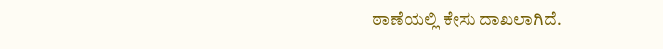ಠಾಣೆಯಲ್ಲಿ ಕೇಸು ದಾಖಲಾಗಿದೆ.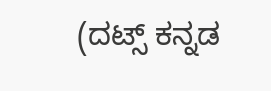(ದಟ್ಸ್ ಕನ್ನಡ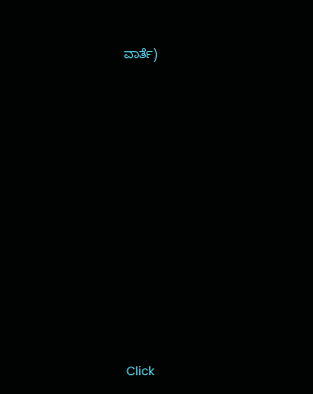ವಾರ್ತೆ)












Click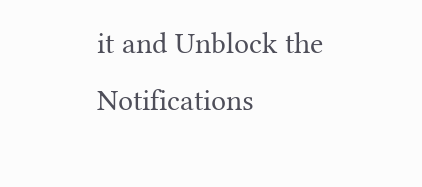it and Unblock the Notifications